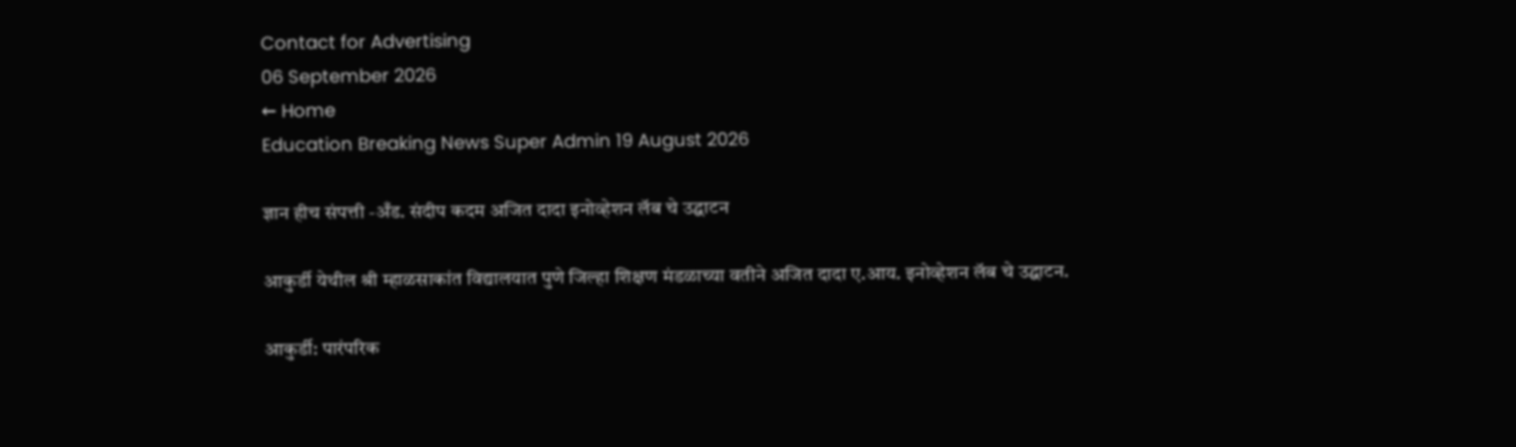Contact for Advertising
06 September 2026
← Home
Education Breaking News Super Admin 19 August 2026

ज्ञान हीच संपत्ती -अँड. संदीप कदम अजित दादा इनोव्हेशन लॅब चे उद्घाटन

आकुर्डी येथील श्री म्हाळसाकांत विद्यालयात पुणे जिल्हा शिक्षण मंडळाच्या वतीने अजित दादा ए.आय. इनोव्हेशन लॅब चे उद्घाटन.

आकुर्डी: पारंपरिक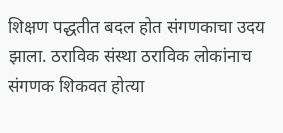शिक्षण पद्धतीत बदल होत संगणकाचा उदय झाला. ठराविक संस्था ठराविक लोकांनाच संगणक शिकवत होत्या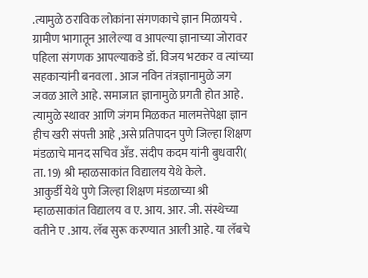.त्यामुळे ठराविक लोकांना संगणकाचे ज्ञान मिळायचे . ग्रामीण भागातून आलेल्या व आपल्या ज्ञानाच्या जोरावर पहिला संगणक आपल्याकडे डॉ. विजय भटकर व त्यांच्या सहकाऱ्यांनी बनवला . आज नविन तंत्रज्ञानामुळे जग जवळ आले आहे. समाजात ज्ञानामुळे प्रगती होत आहे. त्यामुळे स्थावर आणि जंगम मिळकत मालमत्तेपेक्षा ज्ञान हीच खरी संपत्ती आहे ,असे प्रतिपादन पुणे जिल्हा शिक्षण मंडळाचे मानद सचिव अँड. संदीप कदम यांनी बुधवारी( ता. 19) श्री म्हाळसाकांत विद्यालय येथे केले.
आकुर्डी येथे पुणे जिल्हा शिक्षण मंडळाच्या श्री म्हाळसाकांत विद्यालय व ए. आय. आर. जी. संस्थेच्या वतीने ए .आय. लॅब सुरू करण्यात आली आहे. या लॅबचे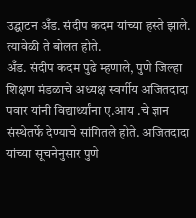उद्घाटन अँड. संदीप कदम यांच्या हस्ते झाले. त्यावेळी ते बोलत होते.
अँड. संदीप कदम पुढे म्हणाले, पुणे जिल्हा शिक्षण मंडळाचे अध्यक्ष स्वर्गीय अजितदादा पवार यांनी विद्यार्थ्यांना ए.आय .चे ज्ञान संस्थेतर्फे देण्याचे सांगितले होते. अजितदादा यांच्या सूचनेनुसार पुणे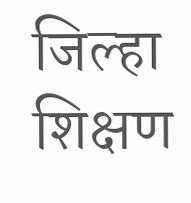जिल्हा शिक्षण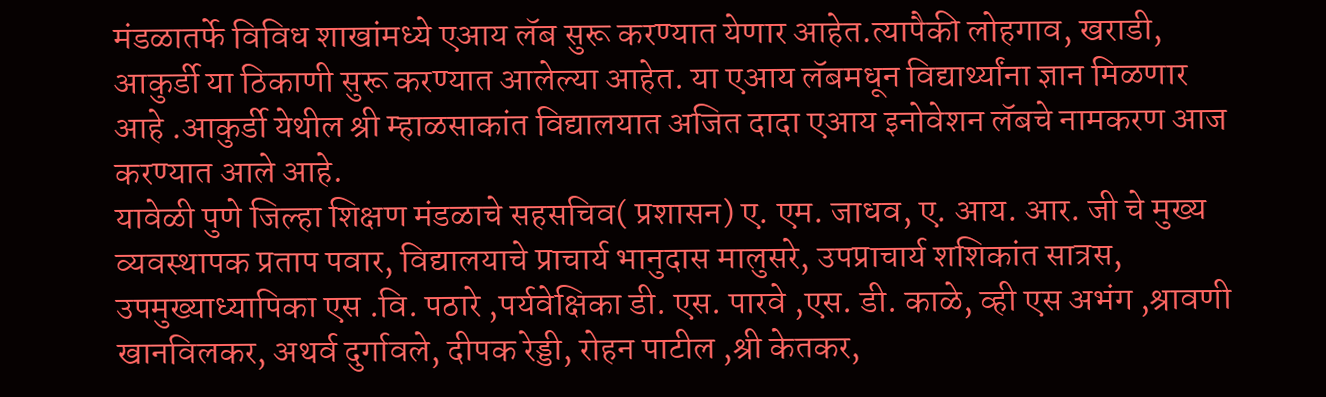मंडळातर्फे विविध शाखांमध्ये एआय लॅब सुरू करण्यात येणार आहेत.त्यापैकी लोहगाव, खराडी, आकुर्डी या ठिकाणी सुरू करण्यात आलेल्या आहेत. या एआय लॅबमधून विद्यार्थ्यांना ज्ञान मिळणार आहे .आकुर्डी येथील श्री म्हाळसाकांत विद्यालयात अजित दादा एआय इनोवेशन लॅबचे नामकरण आज करण्यात आले आहे.
यावेळी पुणे जिल्हा शिक्षण मंडळाचे सहसचिव( प्रशासन) ए. एम. जाधव, ए. आय. आर. जी चे मुख्य व्यवस्थापक प्रताप पवार, विद्यालयाचे प्राचार्य भानुदास मालुसरे, उपप्राचार्य शशिकांत सात्रस, उपमुख्याध्यापिका एस .वि. पठारे ,पर्यवेक्षिका डी. एस. पारवे ,एस. डी. काळे, व्ही एस अभंग ,श्रावणी खानविलकर, अथर्व दुर्गावले, दीपक रेड्डी, रोहन पाटील ,श्री केतकर,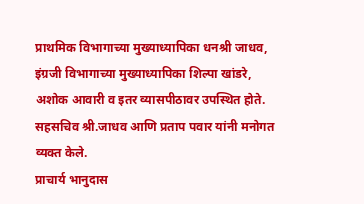प्राथमिक विभागाच्या मुख्याध्यापिका धनश्री जाधव, इंग्रजी विभागाच्या मुख्याध्यापिका शिल्पा खांडरे, अशोक आवारी व इतर व्यासपीठावर उपस्थित होते.
सहसचिव श्री.जाधव आणि प्रताप पवार यांनी मनोगत व्यक्त केले.
प्राचार्य भानुदास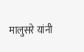मालुसरे यांनी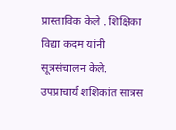प्रास्ताविक केले . शिक्षिका विद्या कदम यांनी सूत्रसंचालन केले. उपप्राचार्य शशिकांत सात्रस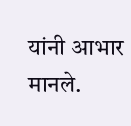यांनी आभार मानले.